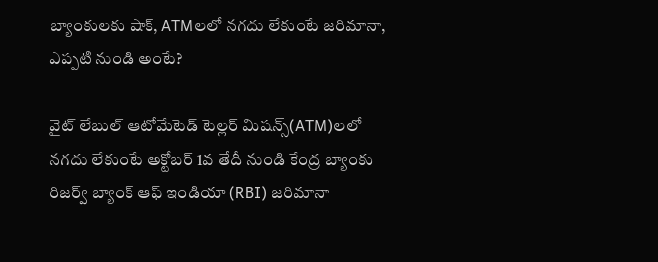బ్యాంకులకు షాక్, ATMలలో నగదు లేకుంటే జరిమానా, ఎప్పటి నుండి అంటే?

వైట్ లేబుల్ ఆటోమేటెడ్ టెల్లర్ మిషన్స్(ATM)లలో నగదు లేకుంటే అక్టోబర్ 1వ తేదీ నుండి కేంద్ర బ్యాంకు రిజర్వ్ బ్యాంక్ ఆఫ్ ఇండియా (RBI) జరిమానా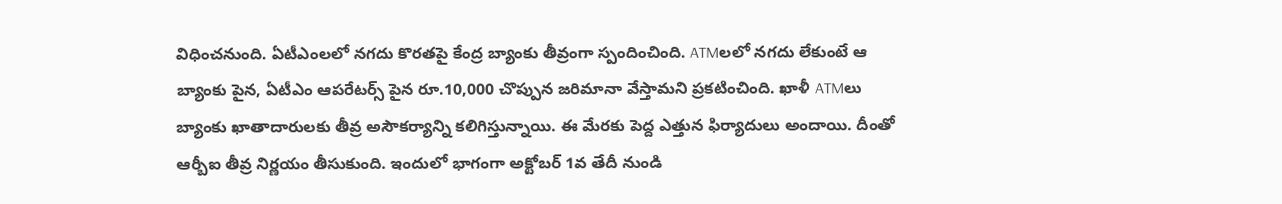విధించనుంది. ఏటీఎంలలో నగదు కొరతపై కేంద్ర బ్యాంకు తీవ్రంగా స్పందించింది. ATMలలో నగదు లేకుంటే ఆ బ్యాంకు పైన, ఏటీఎం ఆపరేటర్స్ పైన రూ.10,000 చొప్పున జరిమానా వేస్తామని ప్రకటించింది. ఖాళీ ATMలు బ్యాంకు ఖాతాదారులకు తీవ్ర అసౌకర్యాన్ని కలిగిస్తున్నాయి. ఈ మేరకు పెద్ద ఎత్తున ఫిర్యాదులు అందాయి. దీంతో ఆర్బీఐ తీవ్ర నిర్ణయం తీసుకుంది. ఇందులో భాగంగా అక్టోబర్ 1వ తేదీ నుండి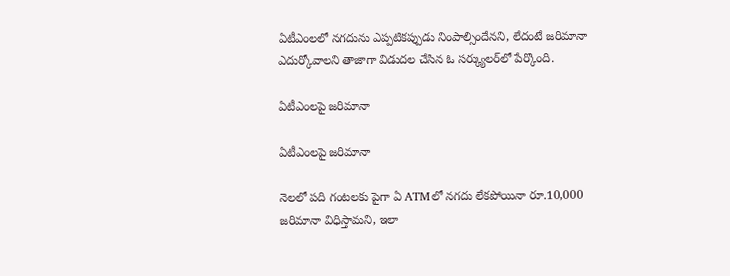ఏటీఎంలలో నగదును ఎప్పటికప్పుడు నింపాల్సిందేనని, లేదంటే జరిమానా ఎదుర్కోవాలని తాజాగా విడుదల చేసిన ఓ సర్క్యులర్‌లో పేర్కొంది.

ఏటీఎంలపై జరిమానా

ఏటీఎంలపై జరిమానా

నెలలో పది గంటలకు పైగా ఏ ATMలో నగదు లేకపోయినా రూ.10,000 జరిమానా విధిస్తామని, ఇలా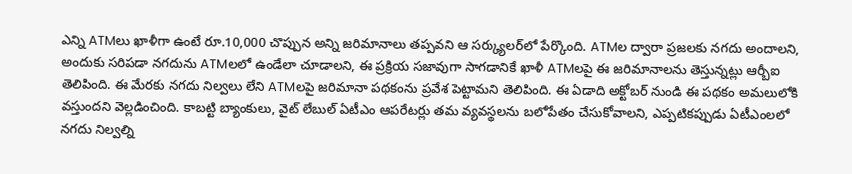ఎన్ని ATMలు ఖాళీగా ఉంటే రూ.10,000 చొప్పున అన్ని జరిమానాలు తప్పవని ఆ సర్క్యులర్‌లో పేర్కొంది. ATMల ద్వారా ప్రజలకు నగదు అందాలని, అందుకు సరిపడా నగదును ATMలలో ఉండేలా చూడాలని, ఈ ప్రక్రియ సజావుగా సాగడానికే ఖాళీ ATMలపై ఈ జరిమానాలను తెస్తున్నట్లు ఆర్బీఐ తెలిపింది. ఈ మేరకు నగదు నిల్వలు లేని ATMలపై జరిమానా పథకంను ప్రవేశ పెట్టామని తెలిపింది. ఈ ఏడాది అక్టోబర్ నుండి ఈ పథకం అమలులోకి వస్తుందని వెల్లడించింది. కాబట్టి బ్యాంకులు, వైట్ లేబుల్ ఏటీఎం ఆపరేటర్లు తమ వ్యవస్థలను బలోపేతం చేసుకోవాలని, ఎప్పటికప్పుడు ఏటీఎంలలో నగదు నిల్వల్ని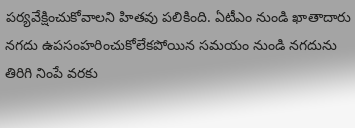పర్యవేక్షించుకోవాలని హితవు పలికింది. ఏటీఎం నుండి ఖాతాదారు నగదు ఉపసంహరించుకోలేకపోయిన సమయం నుండి నగదును తిరిగి నింపే వరకు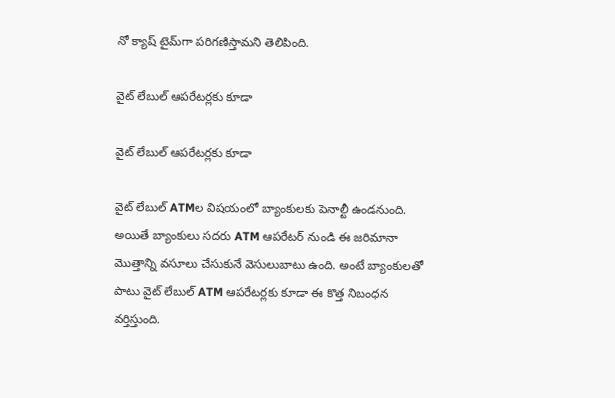నో క్యాష్ టైమ్‌గా పరిగణిస్తామని తెలిపింది.

వైట్ లేబుల్ ఆపరేటర్లకు కూడా

వైట్ లేబుల్ ఆపరేటర్లకు కూడా

వైట్ లేబుల్ ATMల విషయంలో బ్యాంకులకు పెనాల్టీ ఉండనుంది. అయితే బ్యాంకులు సదరు ATM ఆపరేటర్ నుండి ఈ జరిమానా మొత్తాన్ని వసూలు చేసుకునే వెసులుబాటు ఉంది. అంటే బ్యాంకులతో పాటు వైట్ లేబుల్ ATM ఆపరేటర్లకు కూడా ఈ కొత్త నిబంధన వర్తిస్తుంది.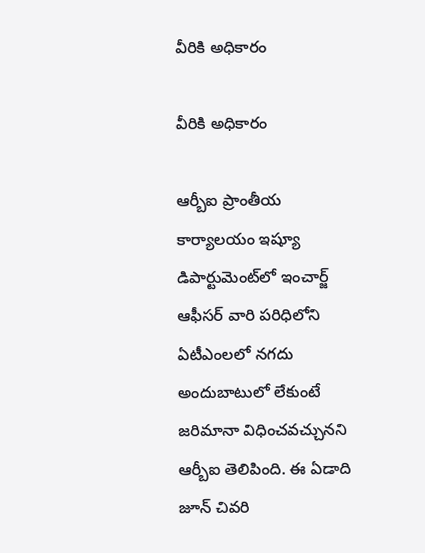వీరికి అధికారం

వీరికి అధికారం

ఆర్బీఐ ప్రాంతీయ కార్యాలయం ఇష్యూ డిపార్టుమెంట్‌లో ఇంచార్జ్ ఆఫీసర్ వారి పరిధిలోని ఏటీఎంలలో నగదు అందుబాటులో లేకుంటే జరిమానా విధించవచ్చునని ఆర్బీఐ తెలిపింది. ఈ ఏడాది జూన్ చివరి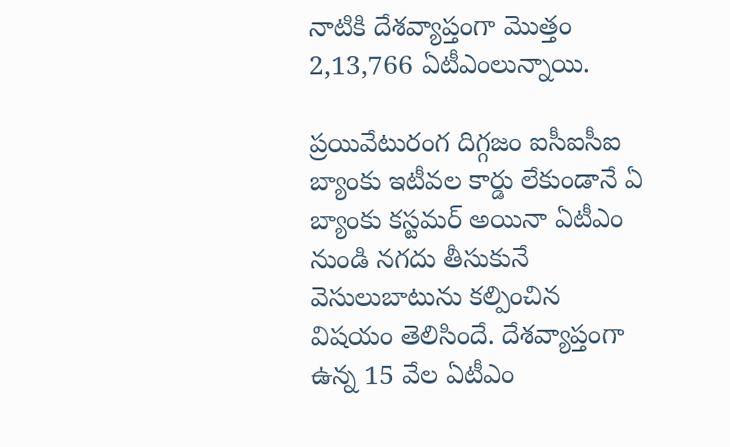నాటికి దేశవ్యాప్తంగా మొత్తం 2,13,766 ఏటీఎంలున్నాయి.

ప్రయివేటురంగ దిగ్గజం ఐసీఐసీఐ బ్యాంకు ఇటీవల కార్డు లేకుండానే ఏ బ్యాంకు కస్టమర్ అయినా ఏటీఎం నుండి నగదు తీసుకునే వెసులుబాటును కల్పించిన విషయం తెలిసిందే. దేశవ్యాప్తంగా ఉన్న 15 వేల ఏటీఎం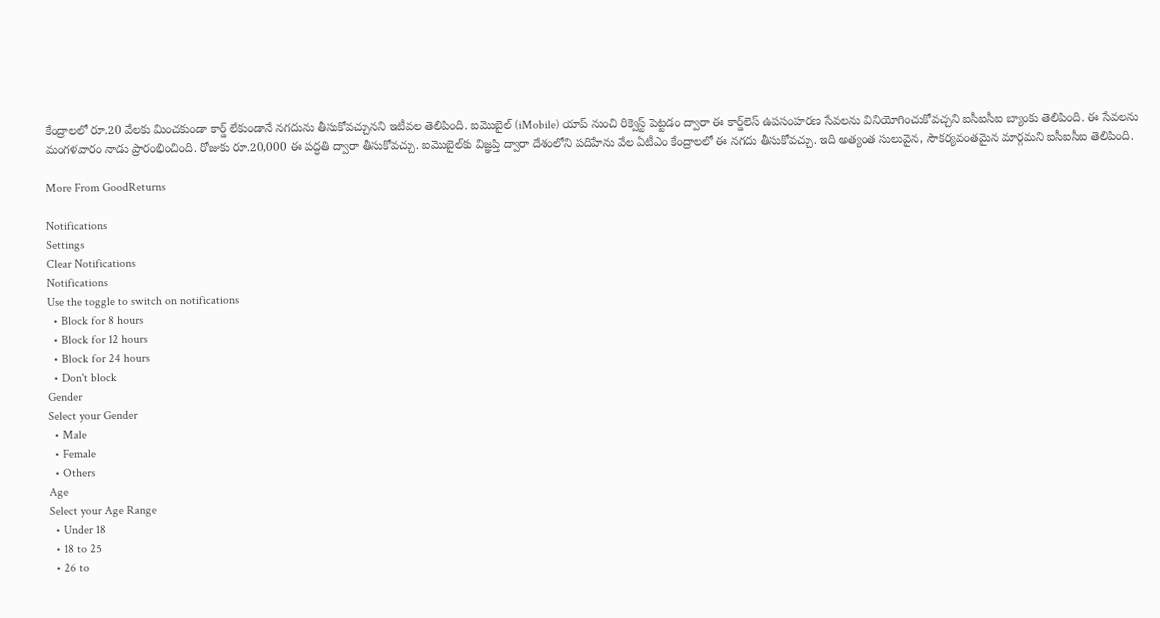కేంద్రాలలో రూ.20 వేలకు మించకుండా కార్డ్ లేకుండానే నగదును తీసుకోవచ్చునని ఇటీవల తెలిపింది. ఐమొబైల్ (iMobile) యాప్ నుంచి రిక్వెస్ట్ పెట్టడం ద్వారా ఈ కార్డ్‌లెస్ ఉపసంహరణ సేవలను వినియోగించుకోవచ్చని ఐసీఐసీఐ బ్యాంకు తెలిపింది. ఈ సేవలను మంగళవారం నాడు ప్రారంభించింది. రోజుకు రూ.20,000 ఈ పద్ధతి ద్వారా తీసుకోవచ్చు. ఐమొబైల్‌కు విజ్ఞప్తి ద్వారా దేశంలోని పదిహేను వేల ఏటీఎం కేంద్రాలలో ఈ నగదు తీసుకోవచ్చు. ఇది అత్యంత సులువైన, సౌకర్యవంతమైన మార్గమని ఐసీఐసీఐ తెలిపింది.

More From GoodReturns

Notifications
Settings
Clear Notifications
Notifications
Use the toggle to switch on notifications
  • Block for 8 hours
  • Block for 12 hours
  • Block for 24 hours
  • Don't block
Gender
Select your Gender
  • Male
  • Female
  • Others
Age
Select your Age Range
  • Under 18
  • 18 to 25
  • 26 to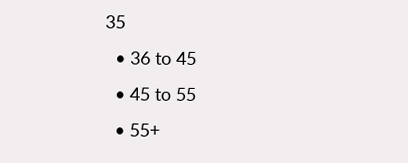35
  • 36 to 45
  • 45 to 55
  • 55+